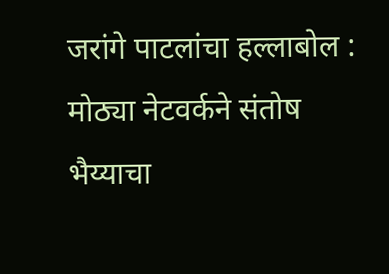जरांगे पाटलांचा हल्लाबोल : मोठ्या नेटवर्कने संतोष भैय्याचा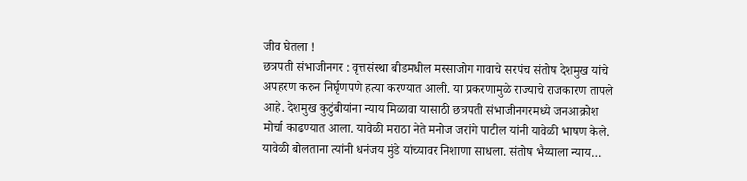जीव घेतला !
छत्रपती संभाजीनगर : वृत्तसंस्था बीडमधील मस्साजोग गावाचे सरपंच संतोष देशमुख यांचे अपहरण करुन निर्घृणपणे हत्या करण्यात आली. या प्रकरणामुळे राज्याचे राजकारण तापले आहे. देशमुख कुटुंबीयांना न्याय मिळावा यासाठी छत्रपती संभाजीनगरमध्ये जनआक्रोश मोर्चा काढण्यात आला. यावेळी मराठा नेते मनोज जरांगे पाटील यांनी यावेळी भाषण केले. यावेळी बोलताना त्यांनी धनंजय मुंडे यांच्यावर निशाणा साधला. संतोष भैय्याला न्याय…